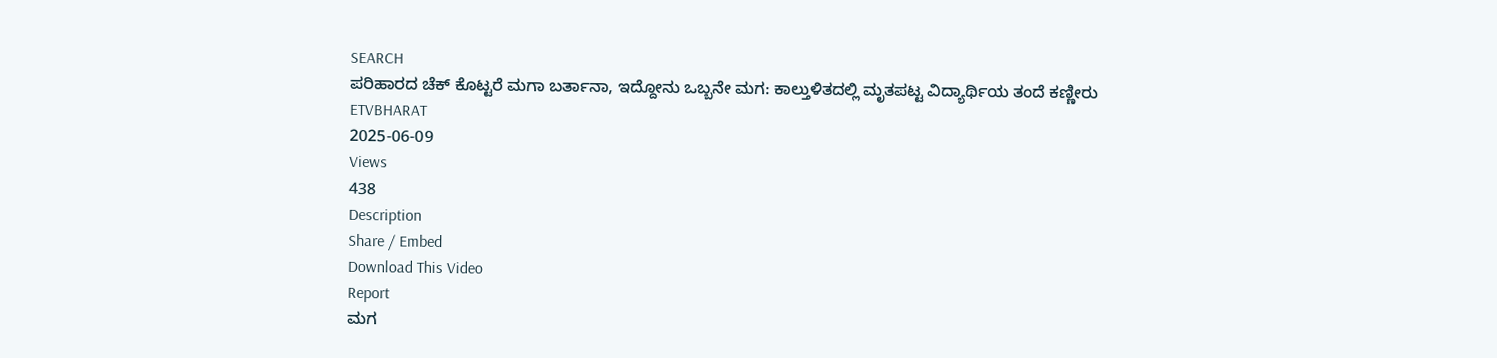SEARCH
ಪರಿಹಾರದ ಚೆಕ್ ಕೊಟ್ಟರೆ ಮಗಾ ಬರ್ತಾನಾ, ಇದ್ದೋನು ಒಬ್ಬನೇ ಮಗ: ಕಾಲ್ತುಳಿತದಲ್ಲಿ ಮೃತಪಟ್ಟ ವಿದ್ಯಾರ್ಥಿಯ ತಂದೆ ಕಣ್ಣೀರು
ETVBHARAT
2025-06-09
Views
438
Description
Share / Embed
Download This Video
Report
ಮಗ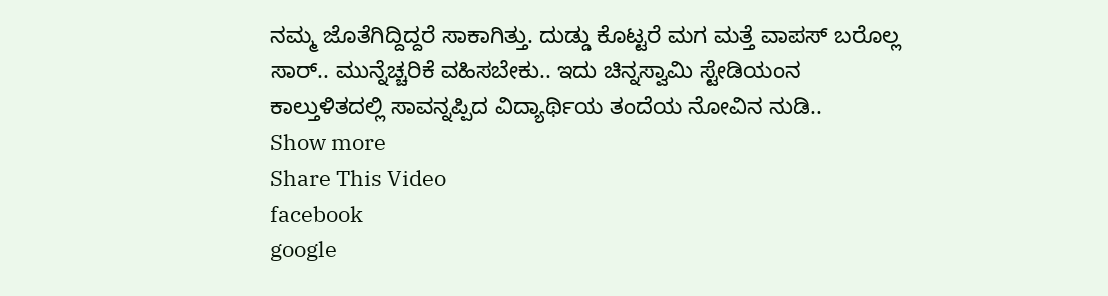ನಮ್ಮ ಜೊತೆಗಿದ್ದಿದ್ದರೆ ಸಾಕಾಗಿತ್ತು. ದುಡ್ಡು ಕೊಟ್ಟರೆ ಮಗ ಮತ್ತೆ ವಾಪಸ್ ಬರೊಲ್ಲ ಸಾರ್.. ಮುನ್ನೆಚ್ಚರಿಕೆ ವಹಿಸಬೇಕು.. ಇದು ಚಿನ್ನಸ್ವಾಮಿ ಸ್ಟೇಡಿಯಂನ ಕಾಲ್ತುಳಿತದಲ್ಲಿ ಸಾವನ್ನಪ್ಪಿದ ವಿದ್ಯಾರ್ಥಿಯ ತಂದೆಯ ನೋವಿನ ನುಡಿ..
Show more
Share This Video
facebook
google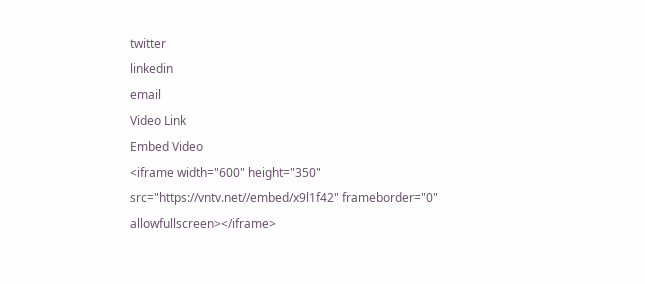twitter
linkedin
email
Video Link
Embed Video
<iframe width="600" height="350" src="https://vntv.net//embed/x9l1f42" frameborder="0" allowfullscreen></iframe>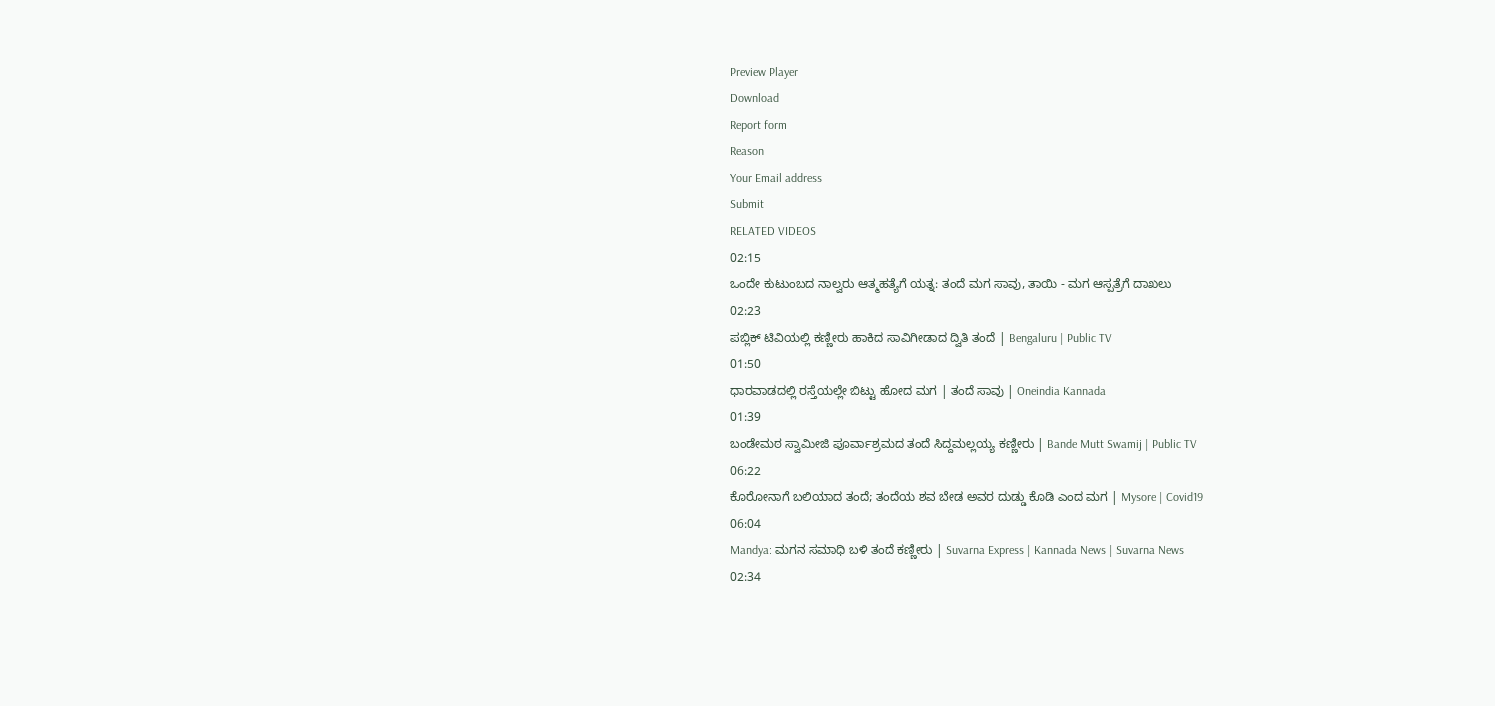Preview Player
Download
Report form
Reason
Your Email address
Submit
RELATED VIDEOS
02:15
ಒಂದೇ ಕುಟುಂಬದ ನಾಲ್ವರು ಆತ್ಮಹತ್ಯೆಗೆ ಯತ್ನ: ತಂದೆ ಮಗ ಸಾವು, ತಾಯಿ - ಮಗ ಆಸ್ಪತ್ರೆಗೆ ದಾಖಲು
02:23
ಪಬ್ಲಿಕ್ ಟಿವಿಯಲ್ಲಿ ಕಣ್ಣೀರು ಹಾಕಿದ ಸಾವಿಗೀಡಾದ ದ್ವಿತಿ ತಂದೆ | Bengaluru | Public TV
01:50
ಧಾರವಾಡದಲ್ಲಿ ರಸ್ತೆಯಲ್ಲೇ ಬಿಟ್ಟು ಹೋದ ಮಗ | ತಂದೆ ಸಾವು | Oneindia Kannada
01:39
ಬಂಡೇಮಠ ಸ್ವಾಮೀಜಿ ಪೂರ್ವಾಶ್ರಮದ ತಂದೆ ಸಿದ್ದಮಲ್ಲಯ್ಯ ಕಣ್ಣೀರು | Bande Mutt Swamij | Public TV
06:22
ಕೊರೋನಾಗೆ ಬಲಿಯಾದ ತಂದೆ; ತಂದೆಯ ಶವ ಬೇಡ ಅವರ ದುಡ್ಡು ಕೊಡಿ ಎಂದ ಮಗ | Mysore | Covid19
06:04
Mandya: ಮಗನ ಸಮಾಧಿ ಬಳಿ ತಂದೆ ಕಣ್ಣೀರು | Suvarna Express | Kannada News | Suvarna News
02:34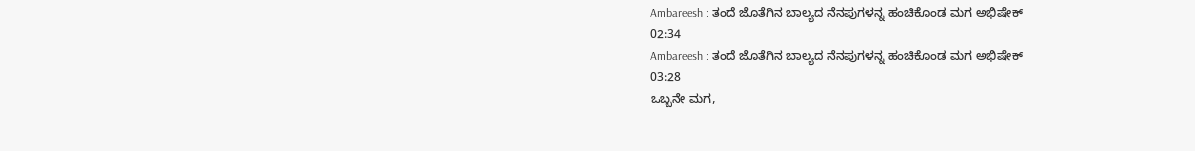Ambareesh : ತಂದೆ ಜೊತೆಗಿನ ಬಾಲ್ಯದ ನೆನಪುಗಳನ್ನ ಹಂಚಿಕೊಂಡ ಮಗ ಅಭಿಷೇಕ್
02:34
Ambareesh : ತಂದೆ ಜೊತೆಗಿನ ಬಾಲ್ಯದ ನೆನಪುಗಳನ್ನ ಹಂಚಿಕೊಂಡ ಮಗ ಅಭಿಷೇಕ್
03:28
ಒಬ್ಬನೇ ಮಗ,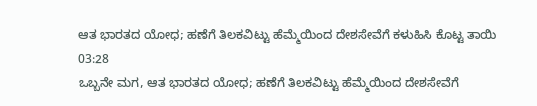ಆತ ಭಾರತದ ಯೋಧ; ಹಣೆಗೆ ತಿಲಕವಿಟ್ಟು ಹೆಮ್ಮೆಯಿಂದ ದೇಶಸೇವೆಗೆ ಕಳುಹಿಸಿ ಕೊಟ್ಟ ತಾಯಿ
03:28
ಒಬ್ಬನೇ ಮಗ, ಆತ ಭಾರತದ ಯೋಧ; ಹಣೆಗೆ ತಿಲಕವಿಟ್ಟು ಹೆಮ್ಮೆಯಿಂದ ದೇಶಸೇವೆಗೆ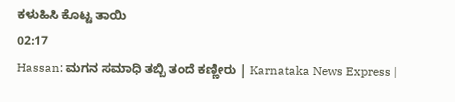ಕಳುಹಿಸಿ ಕೊಟ್ಟ ತಾಯಿ
02:17
Hassan: ಮಗನ ಸಮಾಧಿ ತಬ್ಬಿ ತಂದೆ ಕಣ್ಣೀರು | Karnataka News Express |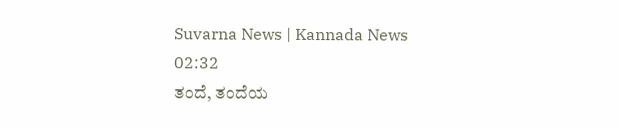Suvarna News | Kannada News
02:32
ತಂದೆ, ತಂದೆಯ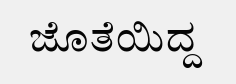ಜೊತೆಯಿದ್ದ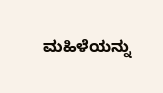ಮಹಿಳೆಯನ್ನು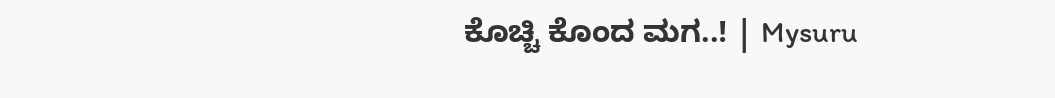ಕೊಚ್ಚಿ ಕೊಂದ ಮಗ..! | Mysuru